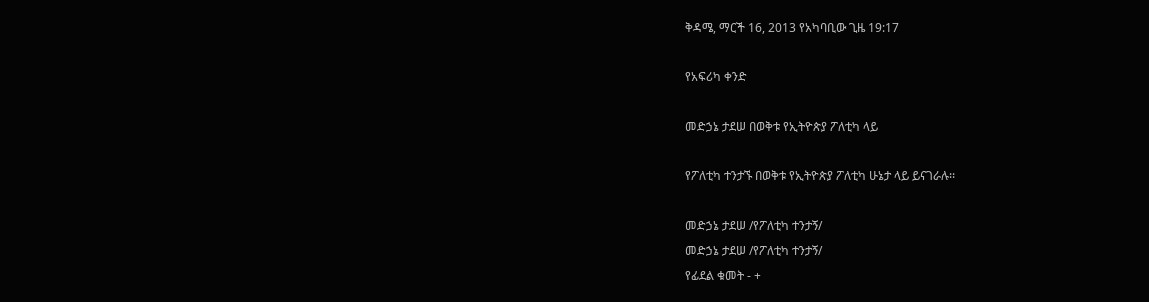ቅዳሜ, ማርች 16, 2013 የአካባቢው ጊዜ 19:17

የአፍሪካ ቀንድ

መድኃኔ ታደሠ በወቅቱ የኢትዮጵያ ፖለቲካ ላይ

የፖለቲካ ተንታኙ በወቅቱ የኢትዮጵያ ፖለቲካ ሁኔታ ላይ ይናገራሉ፡፡

መድኃኔ ታደሠ /የፖለቲካ ተንታኝ/
መድኃኔ ታደሠ /የፖለቲካ ተንታኝ/
የፊደል ቁመት - +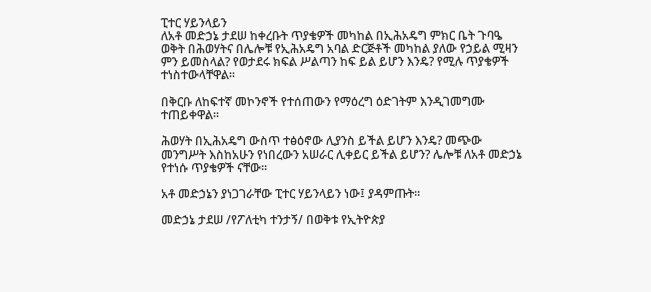ፒተር ሃይንላይን
ለአቶ መድኃኔ ታደሠ ከቀረቡት ጥያቄዎች መካከል በኢሕአዴግ ምክር ቤት ጉባዔ ወቅት በሕወሃትና በሌሎቹ የኢሕአዴግ አባል ድርጅቶች መካከል ያለው የኃይል ሚዛን ምን ይመስላል? የወታደሩ ክፍል ሥልጣን ከፍ ይል ይሆን እንዴ? የሚሉ ጥያቄዎች ተነስተውላቸዋል፡፡

በቅርቡ ለከፍተኛ መኮንኖች የተሰጠውን የማዕረግ ዕድገትም እንዲገመግሙ ተጠይቀዋል፡፡

ሕወሃት በኢሕአዴግ ውስጥ ተፅዕኖው ሊያንስ ይችል ይሆን እንዴ? መጭው መንግሥት እስከአሁን የነበረውን አሠራር ሊቀይር ይችል ይሆን? ሌሎቹ ለአቶ መድኃኔ የተነሱ ጥያቄዎች ናቸው፡፡

አቶ መድኃኔን ያነጋገራቸው ፒተር ሃይንላይን ነው፤ ያዳምጡት፡፡

መድኃኔ ታደሠ /የፖለቲካ ተንታኝ/ በወቅቱ የኢትዮጵያ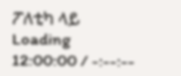ፖለቲካ ላይ
Loading
12:00:00 / -:--:--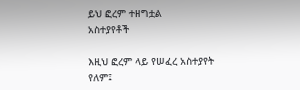ይህ ፎረም ተዘግቷል
አስተያየቶች

እዚህ ፎረም ላይ የሠፈረ አስተያየት የለም፤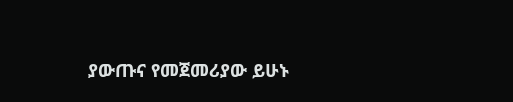ያውጡና የመጀመሪያው ይሁኑ